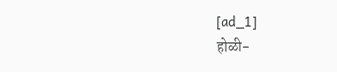[ad_1]
होळी-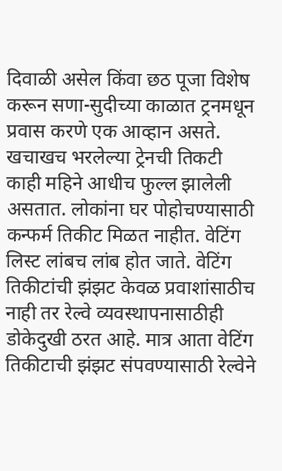दिवाळी असेल किंवा छठ पूजा विशेष करून सणा-सुदीच्या काळात ट्रनमधून प्रवास करणे एक आव्हान असते. खचाखच भरलेल्या ट्रेनची तिकटी काही महिने आधीच फुल्ल झालेली असतात. लोकांना घर पोहोचण्यासाठी कन्फर्म तिकीट मिळत नाहीत. वेटिंग लिस्ट लांबच लांब होत जाते. वेटिंग तिकीटांची झंझट केवळ प्रवाशांसाठीच नाही तर रेल्वे व्यवस्थापनासाठीही डोकेदुखी ठरत आहे. मात्र आता वेटिंग तिकीटाची झंझट संपवण्यासाठी रेल्वेने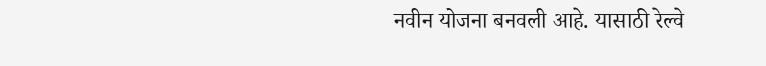नवीन योजना बनवली आहे. यासाठी रेल्वे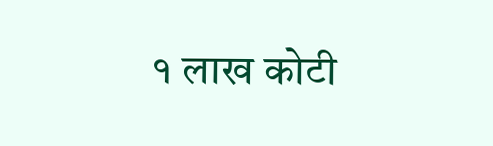१ लाख कोटी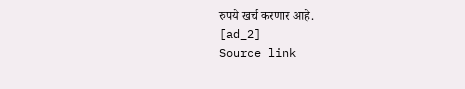रुपये खर्च करणार आहे.
[ad_2]
Source link